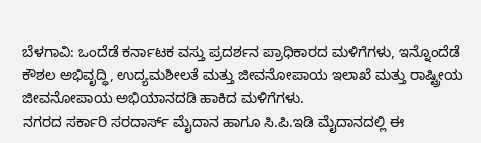ಬೆಳಗಾವಿ: ಒಂದೆಡೆ ಕರ್ನಾಟಕ ವಸ್ತು ಪ್ರದರ್ಶನ ಪ್ರಾಧಿಕಾರದ ಮಳಿಗೆಗಳು, ಇನ್ನೊಂದೆಡೆ ಕೌಶಲ ಅಭಿವೃದ್ಧಿ, ಉದ್ಯಮಶೀಲತೆ ಮತ್ತು ಜೀವನೋಪಾಯ ಇಲಾಖೆ ಮತ್ತು ರಾಷ್ಟ್ರೀಯ ಜೀವನೋಪಾಯ ಅಭಿಯಾನದಡಿ ಹಾಕಿದ ಮಳಿಗೆಗಳು.
ನಗರದ ಸರ್ಕಾರಿ ಸರದಾರ್ಸ್ ಮೈದಾನ ಹಾಗೂ ಸಿ.ಪಿ.ಇಡಿ ಮೈದಾನದಲ್ಲಿ ಈ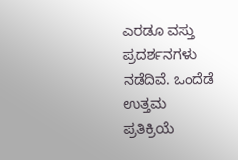ಎರಡೂ ವಸ್ತು ಪ್ರದರ್ಶನಗಳು ನಡೆದಿವೆ. ಒಂದೆಡೆ ಉತ್ತಮ ಪ್ರತಿಕ್ರಿಯೆ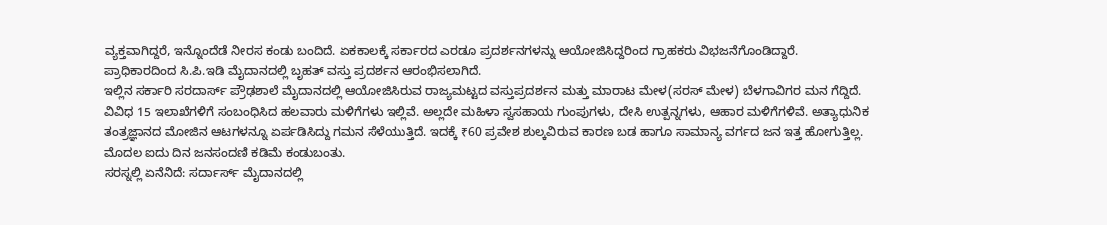ವ್ಯಕ್ತವಾಗಿದ್ದರೆ, ಇನ್ನೊಂದೆಡೆ ನೀರಸ ಕಂಡು ಬಂದಿದೆ. ಏಕಕಾಲಕ್ಕೆ ಸರ್ಕಾರದ ಎರಡೂ ಪ್ರದರ್ಶನಗಳನ್ನು ಆಯೋಜಿಸಿದ್ದರಿಂದ ಗ್ರಾಹಕರು ವಿಭಜನೆಗೊಂಡಿದ್ದಾರೆ.
ಪ್ರಾಧಿಕಾರದಿಂದ ಸಿ.ಪಿ.ಇಡಿ ಮೈದಾನದಲ್ಲಿ ಬೃಹತ್ ವಸ್ತು ಪ್ರದರ್ಶನ ಆರಂಭಿಸಲಾಗಿದೆ.
ಇಲ್ಲಿನ ಸರ್ಕಾರಿ ಸರದಾರ್ಸ್ ಪ್ರೌಢಶಾಲೆ ಮೈದಾನದಲ್ಲಿ ಆಯೋಜಿಸಿರುವ ರಾಜ್ಯಮಟ್ಟದ ವಸ್ತುಪ್ರದರ್ಶನ ಮತ್ತು ಮಾರಾಟ ಮೇಳ(ಸರಸ್ ಮೇಳ) ಬೆಳಗಾವಿಗರ ಮನ ಗೆದ್ದಿದೆ. ವಿವಿಧ 15 ಇಲಾಖೆಗಳಿಗೆ ಸಂಬಂಧಿಸಿದ ಹಲವಾರು ಮಳಿಗೆಗಳು ಇಲ್ಲಿವೆ. ಅಲ್ಲದೇ ಮಹಿಳಾ ಸ್ವಸಹಾಯ ಗುಂಪುಗಳು, ದೇಸಿ ಉತ್ಪನ್ನಗಳು, ಆಹಾರ ಮಳಿಗೆಗಳಿವೆ. ಅತ್ಯಾಧುನಿಕ ತಂತ್ರಜ್ಞಾನದ ಮೋಜಿನ ಆಟಗಳನ್ನೂ ಏರ್ಪಡಿಸಿದ್ದು ಗಮನ ಸೆಳೆಯುತ್ತಿದೆ. ಇದಕ್ಕೆ ₹60 ಪ್ರವೇಶ ಶುಲ್ಕವಿರುವ ಕಾರಣ ಬಡ ಹಾಗೂ ಸಾಮಾನ್ಯ ವರ್ಗದ ಜನ ಇತ್ತ ಹೋಗುತ್ತಿಲ್ಲ. ಮೊದಲ ಐದು ದಿನ ಜನಸಂದಣಿ ಕಡಿಮೆ ಕಂಡುಬಂತು.
ಸರಸ್ನಲ್ಲಿ ಏನೆನಿದೆ: ಸರ್ದಾರ್ಸ್ ಮೈದಾನದಲ್ಲಿ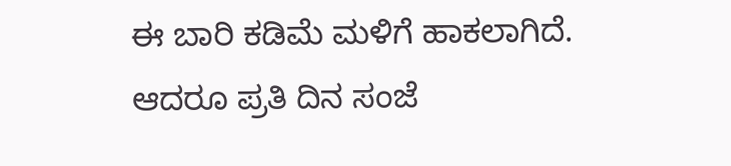ಈ ಬಾರಿ ಕಡಿಮೆ ಮಳಿಗೆ ಹಾಕಲಾಗಿದೆ. ಆದರೂ ಪ್ರತಿ ದಿನ ಸಂಜೆ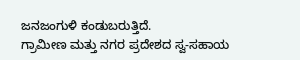ಜನಜಂಗುಳಿ ಕಂಡುಬರುತ್ತಿದೆ.
ಗ್ರಾಮೀಣ ಮತ್ತು ನಗರ ಪ್ರದೇಶದ ಸ್ವ-ಸಹಾಯ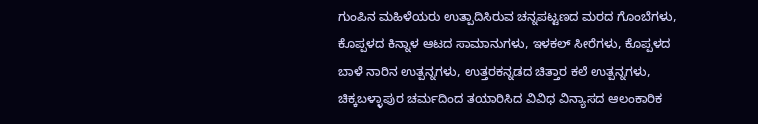ಗುಂಪಿನ ಮಹಿಳೆಯರು ಉತ್ಪಾದಿಸಿರುವ ಚನ್ನಪಟ್ಟಣದ ಮರದ ಗೊಂಬೆಗಳು, ಕೊಪ್ಪಳದ ಕಿನ್ನಾಳ ಆಟದ ಸಾಮಾನುಗಳು, ಇಳಕಲ್ ಸೀರೆಗಳು, ಕೊಪ್ಪಳದ ಬಾಳೆ ನಾರಿನ ಉತ್ಪನ್ನಗಳು, ಉತ್ತರಕನ್ನಡದ ಚಿತ್ತಾರ ಕಲೆ ಉತ್ಪನ್ನಗಳು, ಚಿಕ್ಕಬಳ್ಳಾಪುರ ಚರ್ಮದಿಂದ ತಯಾರಿಸಿದ ವಿವಿಧ ವಿನ್ಯಾಸದ ಆಲಂಕಾರಿಕ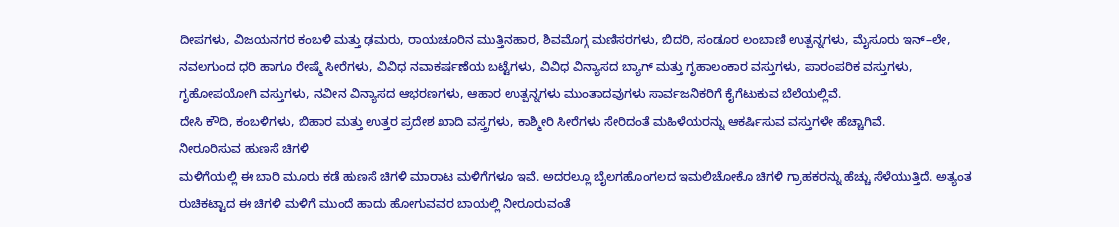ದೀಪಗಳು, ವಿಜಯನಗರ ಕಂಬಳಿ ಮತ್ತು ಢಮರು, ರಾಯಚೂರಿನ ಮುತ್ತಿನಹಾರ, ಶಿವಮೊಗ್ಗ ಮಣಿಸರಗಳು, ಬಿದರಿ, ಸಂಡೂರ ಲಂಬಾಣಿ ಉತ್ಪನ್ನಗಳು, ಮೈಸೂರು ಇನ್–ಲೇ, ನವಲಗುಂದ ಧರಿ ಹಾಗೂ ರೇಷ್ಮೆ ಸೀರೆಗಳು, ವಿವಿಧ ನವಾಕರ್ಷಣೆಯ ಬಟ್ಟೆಗಳು, ವಿವಿಧ ವಿನ್ಯಾಸದ ಬ್ಯಾಗ್ ಮತ್ತು ಗೃಹಾಲಂಕಾರ ವಸ್ತುಗಳು, ಪಾರಂಪರಿಕ ವಸ್ತುಗಳು, ಗೃಹೋಪಯೋಗಿ ವಸ್ತುಗಳು, ನವೀನ ವಿನ್ಯಾಸದ ಆಭರಣಗಳು, ಆಹಾರ ಉತ್ಪನ್ನಗಳು ಮುಂತಾದವುಗಳು ಸಾರ್ವಜನಿಕರಿಗೆ ಕೈಗೆಟುಕುವ ಬೆಲೆಯಲ್ಲಿವೆ.
ದೇಸಿ ಕೌದಿ, ಕಂಬಳಿಗಳು, ಬಿಹಾರ ಮತ್ತು ಉತ್ತರ ಪ್ರದೇಶ ಖಾದಿ ವಸ್ತ್ರಗಳು, ಕಾಶ್ಮೀರಿ ಸೀರೆಗಳು ಸೇರಿದಂತೆ ಮಹಿಳೆಯರನ್ನು ಆಕರ್ಷಿಸುವ ವಸ್ತುಗಳೇ ಹೆಚ್ಚಾಗಿವೆ.
ನೀರೂರಿಸುವ ಹುಣಸೆ ಚಿಗಳಿ
ಮಳಿಗೆಯಲ್ಲಿ ಈ ಬಾರಿ ಮೂರು ಕಡೆ ಹುಣಸೆ ಚಿಗಳಿ ಮಾರಾಟ ಮಳಿಗೆಗಳೂ ಇವೆ. ಅದರಲ್ಲೂ ಬೈಲಗಹೊಂಗಲದ ಇಮಲಿಚೋಕೊ ಚಿಗಳಿ ಗ್ರಾಹಕರನ್ನು ಹೆಚ್ಚು ಸೆಳೆಯುತ್ತಿದೆ. ಅತ್ಯಂತ ರುಚಿಕಟ್ಟಾದ ಈ ಚಿಗಳಿ ಮಳಿಗೆ ಮುಂದೆ ಹಾದು ಹೋಗುವವರ ಬಾಯಲ್ಲಿ ನೀರೂರುವಂತೆ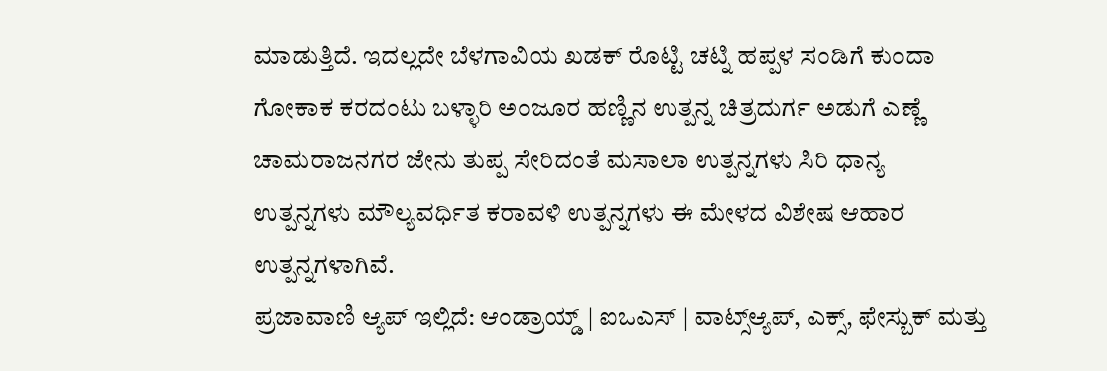ಮಾಡುತ್ತಿದೆ. ಇದಲ್ಲದೇ ಬೆಳಗಾವಿಯ ಖಡಕ್ ರೊಟ್ಟಿ ಚಟ್ನಿ ಹಪ್ಪಳ ಸಂಡಿಗೆ ಕುಂದಾ ಗೋಕಾಕ ಕರದಂಟು ಬಳ್ಳಾರಿ ಅಂಜೂರ ಹಣ್ಣಿನ ಉತ್ಪನ್ನ ಚಿತ್ರದುರ್ಗ ಅಡುಗೆ ಎಣ್ಣೆ ಚಾಮರಾಜನಗರ ಜೇನು ತುಪ್ಪ ಸೇರಿದಂತೆ ಮಸಾಲಾ ಉತ್ಪನ್ನಗಳು ಸಿರಿ ಧಾನ್ಯ ಉತ್ಪನ್ನಗಳು ಮೌಲ್ಯವರ್ಧಿತ ಕರಾವಳಿ ಉತ್ಪನ್ನಗಳು ಈ ಮೇಳದ ವಿಶೇಷ ಆಹಾರ ಉತ್ಪನ್ನಗಳಾಗಿವೆ.
ಪ್ರಜಾವಾಣಿ ಆ್ಯಪ್ ಇಲ್ಲಿದೆ: ಆಂಡ್ರಾಯ್ಡ್ | ಐಒಎಸ್ | ವಾಟ್ಸ್ಆ್ಯಪ್, ಎಕ್ಸ್, ಫೇಸ್ಬುಕ್ ಮತ್ತು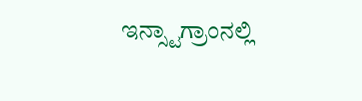ಇನ್ಸ್ಟಾಗ್ರಾಂನಲ್ಲಿ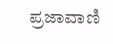ಪ್ರಜಾವಾಣಿ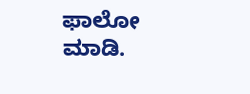ಫಾಲೋ ಮಾಡಿ.